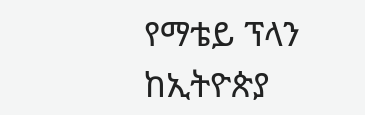የማቴይ ፕላን ከኢትዮጵያ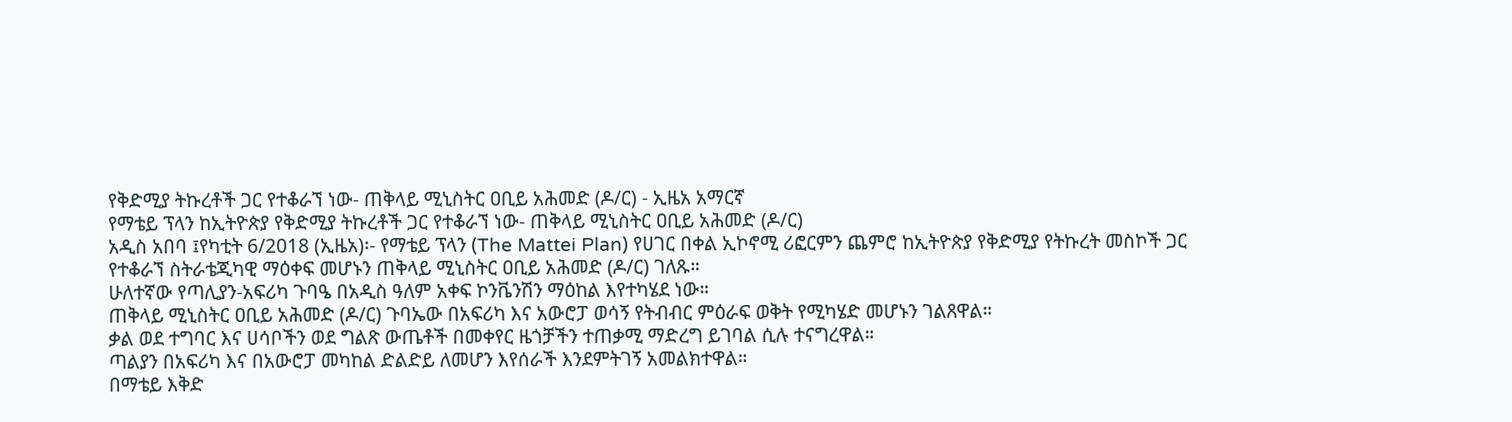የቅድሚያ ትኩረቶች ጋር የተቆራኘ ነው- ጠቅላይ ሚኒስትር ዐቢይ አሕመድ (ዶ/ር) - ኢዜአ አማርኛ
የማቴይ ፕላን ከኢትዮጵያ የቅድሚያ ትኩረቶች ጋር የተቆራኘ ነው- ጠቅላይ ሚኒስትር ዐቢይ አሕመድ (ዶ/ር)
አዲስ አበባ ፤የካቲት 6/2018 (ኢዜአ)፡- የማቴይ ፕላን (The Mattei Plan) የሀገር በቀል ኢኮኖሚ ሪፎርምን ጨምሮ ከኢትዮጵያ የቅድሚያ የትኩረት መስኮች ጋር የተቆራኘ ስትራቴጂካዊ ማዕቀፍ መሆኑን ጠቅላይ ሚኒስትር ዐቢይ አሕመድ (ዶ/ር) ገለጹ።
ሁለተኛው የጣሊያን-አፍሪካ ጉባዔ በአዲስ ዓለም አቀፍ ኮንቬንሽን ማዕከል እየተካሄደ ነው።
ጠቅላይ ሚኒስትር ዐቢይ አሕመድ (ዶ/ር) ጉባኤው በአፍሪካ እና አውሮፓ ወሳኝ የትብብር ምዕራፍ ወቅት የሚካሄድ መሆኑን ገልጸዋል።
ቃል ወደ ተግባር እና ሀሳቦችን ወደ ግልጽ ውጤቶች በመቀየር ዜጎቻችን ተጠቃሚ ማድረግ ይገባል ሲሉ ተናግረዋል።
ጣልያን በአፍሪካ እና በአውሮፓ መካከል ድልድይ ለመሆን እየሰራች እንደምትገኝ አመልክተዋል።
በማቴይ እቅድ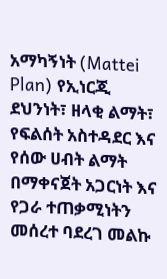አማካኝነት (Mattei Plan) የኢነርጂ ደህንነት፣ ዘላቂ ልማት፣ የፍልሰት አስተዳደር እና የሰው ሀብት ልማት በማቀናጀት አጋርነት እና የጋራ ተጠቃሚነትን መሰረተ ባደረገ መልኩ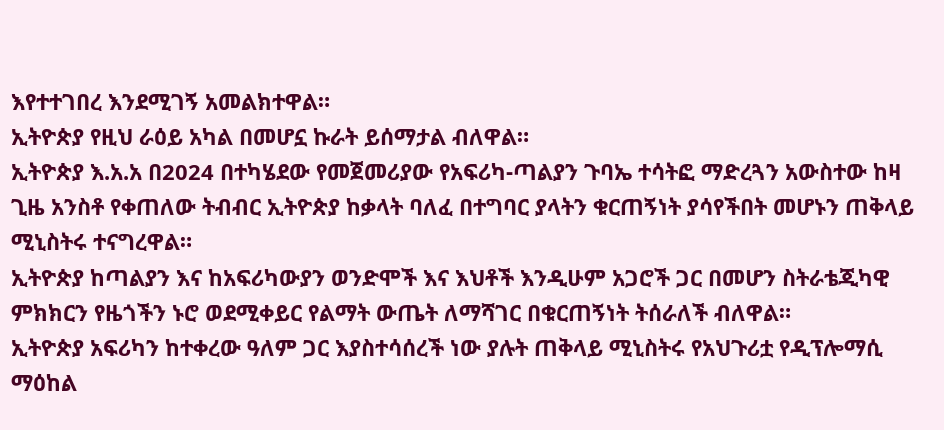እየተተገበረ እንደሚገኝ አመልክተዋል።
ኢትዮጵያ የዚህ ራዕይ አካል በመሆኗ ኩራት ይሰማታል ብለዋል።
ኢትዮጵያ እ.አ.አ በ2024 በተካሄደው የመጀመሪያው የአፍሪካ-ጣልያን ጉባኤ ተሳትፎ ማድረጓን አውስተው ከዛ ጊዜ አንስቶ የቀጠለው ትብብር ኢትዮጵያ ከቃላት ባለፈ በተግባር ያላትን ቁርጠኝነት ያሳየችበት መሆኑን ጠቅላይ ሚኒስትሩ ተናግረዋል።
ኢትዮጵያ ከጣልያን እና ከአፍሪካውያን ወንድሞች እና እህቶች እንዲሁም አጋሮች ጋር በመሆን ስትራቴጂካዊ ምክክርን የዜጎችን ኑሮ ወደሚቀይር የልማት ውጤት ለማሻገር በቁርጠኝነት ትሰራለች ብለዋል።
ኢትዮጵያ አፍሪካን ከተቀረው ዓለም ጋር እያስተሳሰረች ነው ያሉት ጠቅላይ ሚኒስትሩ የአህጉሪቷ የዲፕሎማሲ ማዕከል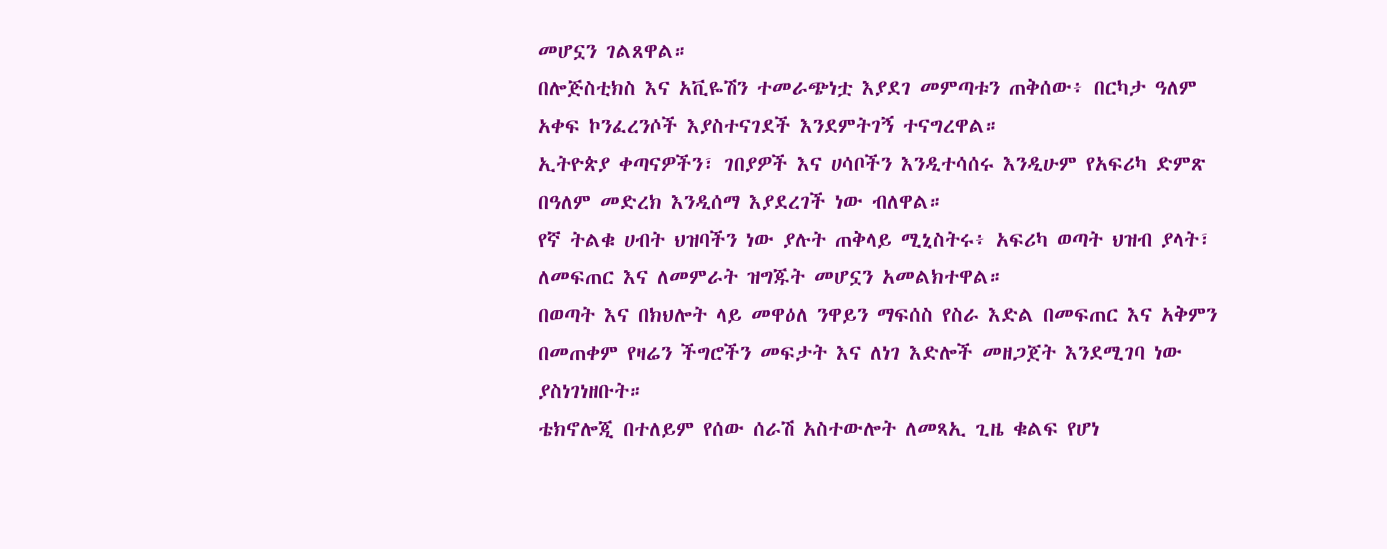መሆኗን ገልጸዋል።
በሎጅስቲክስ እና አቪዬሽን ተመራጭነቷ እያደገ መምጣቱን ጠቅሰው፥ በርካታ ዓለም አቀፍ ኮንፈረንሶች እያስተናገደች እንደምትገኝ ተናግረዋል።
ኢትዮጵያ ቀጣናዎችን፣ ገበያዎች እና ሀሳቦችን እንዲተሳሰሩ እንዲሁም የአፍሪካ ድምጽ በዓለም መድረክ እንዲሰማ እያደረገች ነው ብለዋል።
የኛ ትልቁ ሀብት ህዝባችን ነው ያሉት ጠቅላይ ሚኒስትሩ፥ አፍሪካ ወጣት ህዝብ ያላት፣ ለመፍጠር እና ለመምራት ዝግጁት መሆኗን አመልክተዋል።
በወጣት እና በክህሎት ላይ መዋዕለ ንዋይን ማፍሰስ የስራ እድል በመፍጠር እና አቅምን በመጠቀም የዛሬን ችግሮችን መፍታት እና ለነገ እድሎች መዘጋጀት እንደሚገባ ነው ያስነገነዘቡት።
ቴክኖሎጂ በተለይም የሰው ሰራሽ አስተውሎት ለመጻኢ ጊዜ ቁልፍ የሆነ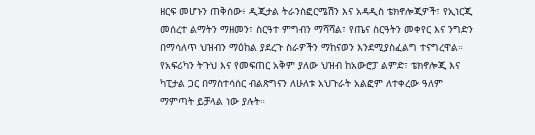ዘርፍ መሆኑን ጠቅሰው፥ ዲጂታል ትራንስፎርሜሽን እና አዳዲስ ቴክኖሎጂዎች፣ የኢነርጂ መሰረተ ልማትን ማዘመን፣ ስርዓተ ምግብን ማሻሻል፣ የጤና ስርዓትን መቀየር እና ንግድን በማሳለጥ ህዝብን ማዕከል ያደረጉ ስራዎችን ማከናወን እንደሚያስፈልግ ተናግረዋል።
የአፍሪካን ትጉህ እና የመፍጠር አቅም ያለው ህዝብ ከአውሮፓ ልምድ፣ ቴክኖሎጂ እና ካፒታል ጋር በማስተሳሰር ብልጽግናን ለሁለቱ አህጉራት አልፎም ለተቀረው ዓለም ማምጣት ይቻላል ነው ያሉት።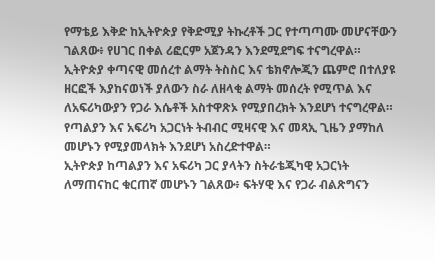የማቴይ እቅድ ከኢትዮጵያ የቅድሚያ ትኩረቶች ጋር የተጣጣሙ መሆናቸውን ገልጸው፥ የሀገር በቀል ሪፎርም አጀንዳን እንደሚደግፍ ተናግረዋል።
ኢትዮጵያ ቀጣናዊ መሰረተ ልማት ትስስር እና ቴክኖሎጂን ጨምሮ በተለያዩ ዘርፎች እያከናወነች ያለውን ስራ ለዘላቂ ልማት መሰረት የሚጥል እና ለአፍሪካውያን የጋራ እሴቶች አስተዋጽኦ የሚያበረክት እንደሆነ ተናግረዋል።
የጣልያን እና አፍሪካ አጋርነት ትብብር ሚዛናዊ እና መጻኢ ጊዜን ያማከለ መሆኑን የሚያመላክት እንደሆነ አስረድተዋል።
ኢትዮጵያ ከጣልያን እና አፍሪካ ጋር ያላትን ስትራቴጂካዊ አጋርነት ለማጠናከር ቁርጠኛ መሆኑን ገልጸው፥ ፍትሃዊ እና የጋራ ብልጽግናን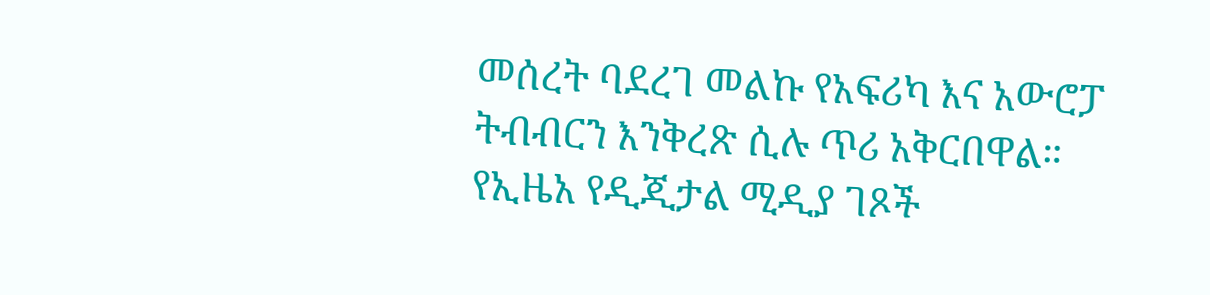መሰረት ባደረገ መልኩ የአፍሪካ እና አውሮፓ ትብብርን እንቅረጽ ሲሉ ጥሪ አቅርበዋል።
የኢዜአ የዲጂታል ሚዲያ ገጾች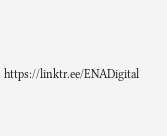https://linktr.ee/ENADigital